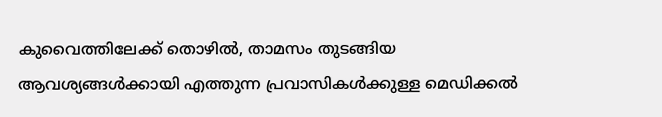കുവൈത്തിലേക്ക് തൊഴിൽ, താമസം തുടങ്ങിയ ആവശ്യങ്ങൾക്കായി എത്തുന്ന പ്രവാസികൾക്കുള്ള മെഡിക്കൽ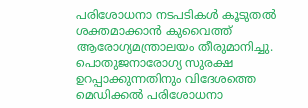പരിശോധനാ നടപടികൾ കൂടുതൽ ശക്തമാക്കാൻ കുവൈത്ത് ആരോഗ്യമന്ത്രാലയം തീരുമാനിച്ചു. പൊതുജനാരോഗ്യ സുരക്ഷ ഉറപ്പാക്കുന്നതിനും വിദേശത്തെ മെഡിക്കൽ പരിശോധനാ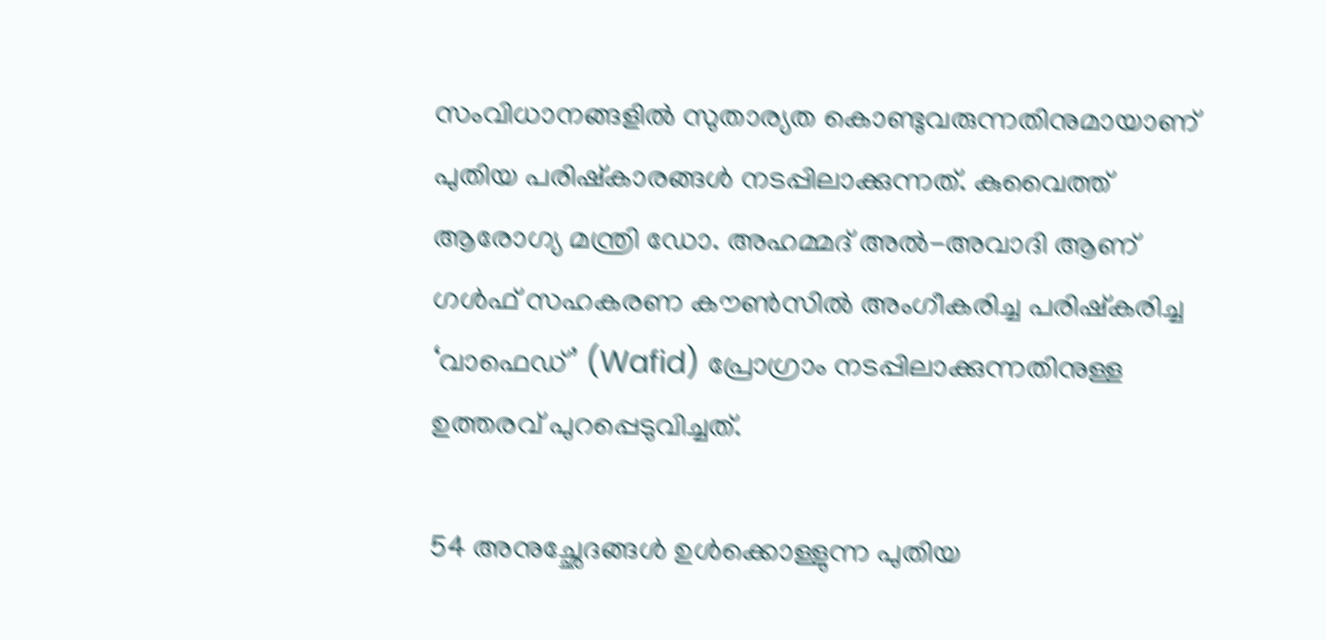സംവിധാനങ്ങളിൽ സുതാര്യത കൊണ്ടുവരുന്നതിനുമായാണ് പുതിയ പരിഷ്കാരങ്ങൾ നടപ്പിലാക്കുന്നത്. കുവൈത്ത് ആരോഗ്യ മന്ത്രി ഡോ. അഹമ്മദ് അൽ-അവാദി ആണ് ഗൾഫ് സഹകരണ കൗൺസിൽ അംഗീകരിച്ച പരിഷ്കരിച്ച ‘വാഫെഡ്’ (Wafid) പ്രോഗ്രാം നടപ്പിലാക്കുന്നതിനുള്ള ഉത്തരവ് പുറപ്പെടുവിച്ചത്.

54 അനുച്ഛേദങ്ങൾ ഉൾക്കൊള്ളുന്ന പുതിയ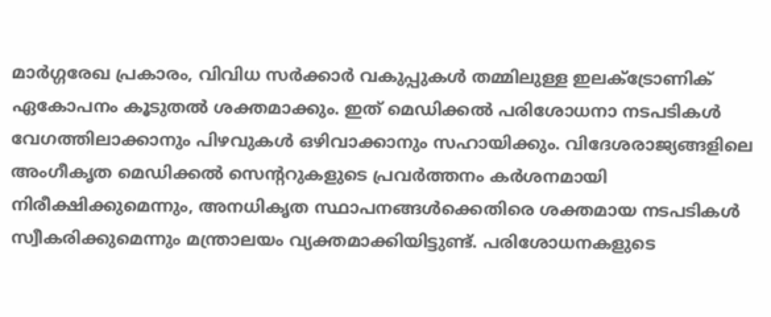മാർഗ്ഗരേഖ പ്രകാരം, വിവിധ സർക്കാർ വകുപ്പുകൾ തമ്മിലുള്ള ഇലക്ട്രോണിക് ഏകോപനം കൂടുതൽ ശക്തമാക്കും. ഇത് മെഡിക്കൽ പരിശോധനാ നടപടികൾ വേഗത്തിലാക്കാനും പിഴവുകൾ ഒഴിവാക്കാനും സഹായിക്കും. വിദേശരാജ്യങ്ങളിലെ അംഗീകൃത മെഡിക്കൽ സെന്ററുകളുടെ പ്രവർത്തനം കർശനമായി നിരീക്ഷിക്കുമെന്നും, അനധികൃത സ്ഥാപനങ്ങൾക്കെതിരെ ശക്തമായ നടപടികൾ സ്വീകരിക്കുമെന്നും മന്ത്രാലയം വ്യക്തമാക്കിയിട്ടുണ്ട്. പരിശോധനകളുടെ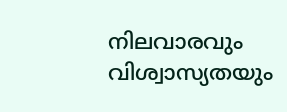നിലവാരവും വിശ്വാസ്യതയും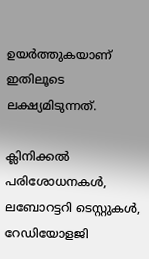ഉയർത്തുകയാണ് ഇതിലൂടെ ലക്ഷ്യമിടുന്നത്.

ക്ലിനിക്കൽ പരിശോധനകൾ, ലബോറട്ടറി ടെസ്റ്റുകൾ, റേഡിയോളജി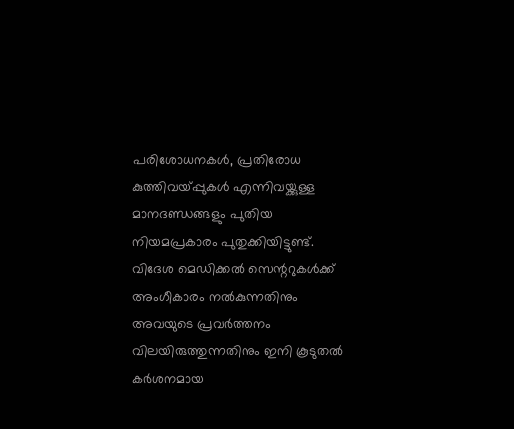പരിശോധനകൾ, പ്രതിരോധ കുത്തിവയ്പ്പുകൾ എന്നിവയ്ക്കുള്ള മാനദണ്ഡങ്ങളും പുതിയ നിയമപ്രകാരം പുതുക്കിയിട്ടുണ്ട്. വിദേശ മെഡിക്കൽ സെന്ററുകൾക്ക് അംഗീകാരം നൽകുന്നതിനും അവയുടെ പ്രവർത്തനം വിലയിരുത്തുന്നതിനും ഇനി കൂടുതൽ കർശനമായ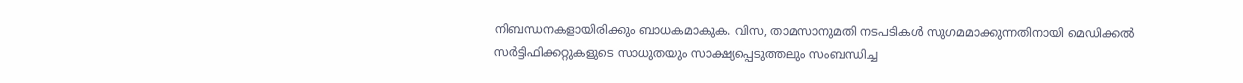നിബന്ധനകളായിരിക്കും ബാധകമാകുക. വിസ, താമസാനുമതി നടപടികൾ സുഗമമാക്കുന്നതിനായി മെഡിക്കൽ സർട്ടിഫിക്കറ്റുകളുടെ സാധുതയും സാക്ഷ്യപ്പെടുത്തലും സംബന്ധിച്ച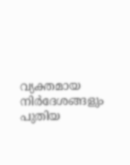വ്യക്തമായ നിർദേശങ്ങളും പുതിയ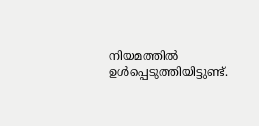നിയമത്തിൽ ഉൾപ്പെടുത്തിയിട്ടുണ്ട്.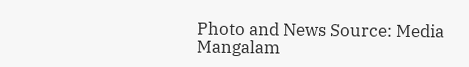Photo and News Source: Media Mangalam